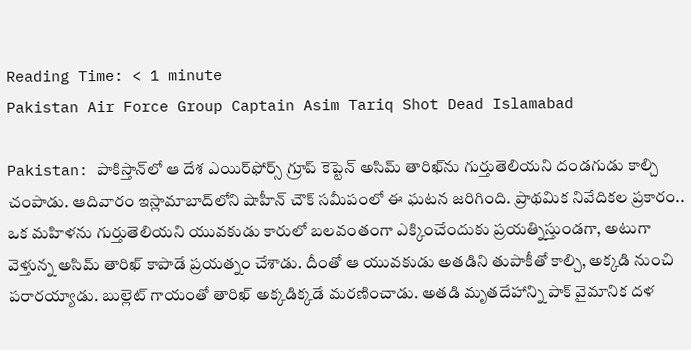Reading Time: < 1 minute
Pakistan Air Force Group Captain Asim Tariq Shot Dead Islamabad

Pakistan: పాకిస్తాన్‌లో ఆ దేశ ఎయిర్‌ఫోర్స్ గ్రూప్ కెప్టెన్ అసిమ్ తారిఖ్‌ను గుర్తుతెలియని దండగుడు కాల్చి చంపాడు. ఆదివారం ఇస్లామాబాద్‌లోని షాహీన్ చౌక్ సమీపంలో ఈ ఘటన జరిగింది. ప్రాథమిక నివేదికల ప్రకారం.. ఒక మహిళను గుర్తుతెలియని యువకుడు కారులో బలవంతంగా ఎక్కించేందుకు ప్రయత్నిస్తుండగా, అటుగా వెళ్తున్న అసిమ్ తారిఖ్ కాపాడే ప్రయత్నం చేశాడు. దీంతో ఆ యువకుడు అతడిని తుపాకీతో కాల్చి, అక్కడి నుంచి పరారయ్యాడు. బుల్లెట్ గాయంతో తారిఖ్ అక్కడిక్కడే మరణించాడు. అతడి మృతదేహాన్ని పాక్ వైమానిక దళ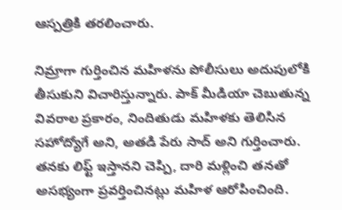ఆస్పత్రికి తరలించారు.

నిమ్రాగా గుర్తించిన మహిళను పోలీసులు అదుపులోకి తీసుకుని విచారిస్తున్నారు. పాక్ మీడియా చెబుతున్న వివరాల ప్రకారం, నిందితుడు మహిళకు తెలిసిన సహోద్యోగే అని, అతడి పేరు సాద్ అని గుర్తించారు. తనకు లిఫ్ట్ ఇస్తానని చెప్పి, దారి మళ్లించి తనతో అసభ్యంగా ప్రవర్తించినట్లు మహిళ ఆరోపించింది.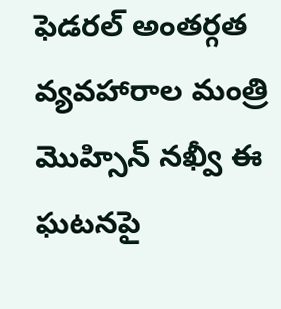ఫెడరల్ అంతర్గత వ్యవహారాల మంత్రి మొహ్సిన్ నఖ్వీ ఈ ఘటనపై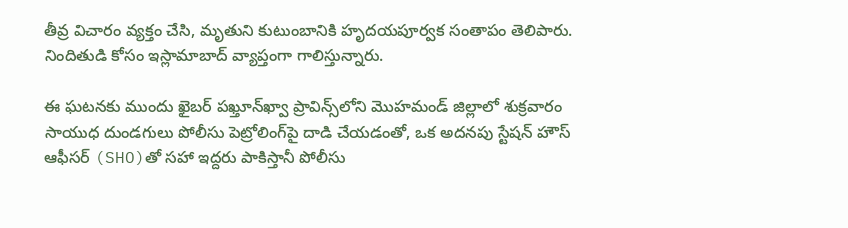తీవ్ర విచారం వ్యక్తం చేసి, మృతుని కుటుంబానికి హృదయపూర్వక సంతాపం తెలిపారు. నిందితుడి కోసం ఇస్లామాబాద్ వ్యాప్తంగా గాలిస్తున్నారు.

ఈ ఘటనకు ముందు ఖైబర్ పఖ్తూన్‌ఖ్వా ప్రావిన్స్‌లోని మొహమండ్ జిల్లాలో శుక్రవారం సాయుధ దుండగులు పోలీసు పెట్రోలింగ్‌పై దాడి చేయడంతో, ఒక అదనపు స్టేషన్ హౌస్ ఆఫీసర్ (SHO)తో సహా ఇద్దరు పాకిస్తానీ పోలీసు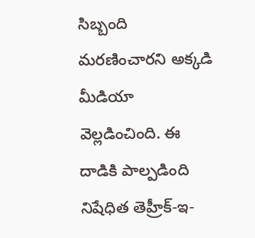సిబ్బంది మరణించారని అక్కడి మీడియా వెల్లడించింది. ఈ దాడికి పాల్పడింది నిషేధిత తెహ్రీక్-ఇ-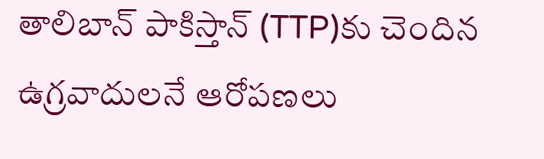తాలిబాన్ పాకిస్తాన్ (TTP)కు చెందిన ఉగ్రవాదులనే ఆరోపణలు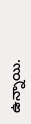ఉన్నాయి.